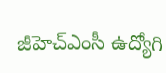జీహెచ్ఎంసీ ఉద్యోగి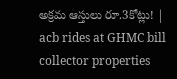అక్రమ ఆస్తులు రూ.3కోట్లు! | acb rides at GHMC bill collector properties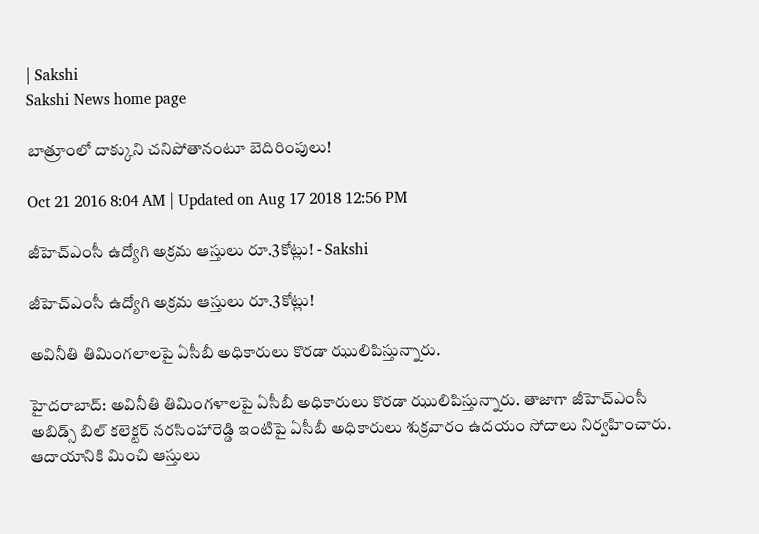| Sakshi
Sakshi News home page

బాత్రూంలో దాక్కుని చనిపోతానంటూ బెదిరింపులు!

Oct 21 2016 8:04 AM | Updated on Aug 17 2018 12:56 PM

జీహెచ్ఎంసీ ఉద్యోగి అక్రమ ఆస్తులు రూ.3కోట్లు! - Sakshi

జీహెచ్ఎంసీ ఉద్యోగి అక్రమ ఆస్తులు రూ.3కోట్లు!

అవినీతి తిమింగలాలపై ఏసీబీ అధికారులు కొరడా ఝులిపిస్తున్నారు.

హైదరాబాద్: అవినీతి తిమింగళాలపై ఏసీబీ అధికారులు కొరడా ఝులిపిస్తున్నారు. తాజాగా జీహెచ్ఎంసీ అబిడ్స్ బిల్ కలెక్టర్ నరసింహారెడ్డి ఇంటిపై ఏసీబీ అధికారులు శుక్రవారం ఉదయం సోదాలు నిర్వహించారు. ఆదాయానికి మించి ఆస్తులు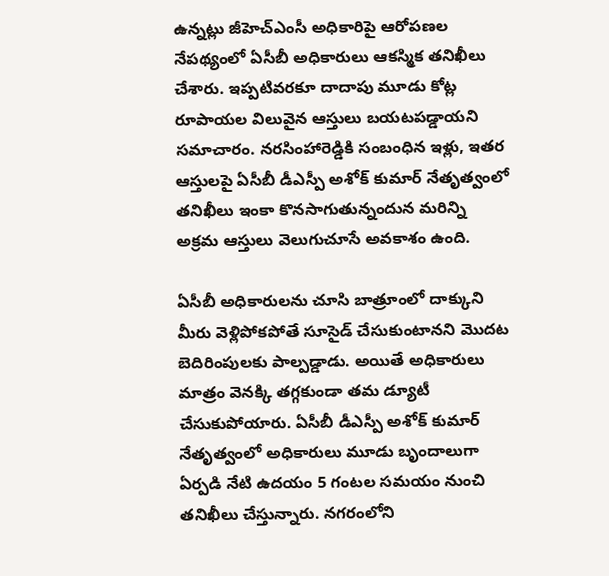ఉన్నట్లు జీహెచ్ఎంసీ అధికారిపై ఆరోపణల నేపథ్యంలో ఏసీబీ అధికారులు ఆకస్మిక తనిఖీలు చేశారు. ఇప్పటివరకూ దాదాపు మూడు కోట్ల రూపాయల విలువైన ఆస్తులు బయటపడ్డాయని సమాచారం. నరసింహారెడ్డికి సంబంధిన ఇళ్లు, ఇతర ఆస్తులపై ఏసీబీ డీఎస్పీ అశోక్ కుమార్ నేతృత్వంలో తనిఖీలు ఇంకా కొనసాగుతున్నందున మరిన్ని అక్రమ ఆస్తులు వెలుగుచూసే అవకాశం ఉంది.

ఏసీబీ అధికారులను చూసి బాత్రూంలో దాక్కుని మీరు వెళ్లిపోకపోతే సూసైడ్ చేసుకుంటానని మొదట బెదిరింపులకు పాల్పడ్డాడు. అయితే అధికారులు మాత్రం వెనక్కి తగ్గకుండా తమ డ్యూటీ చేసుకుపోయారు. ఏసీబీ డీఎస్పీ అశోక్ కుమార్ నేతృత్వంలో అధికారులు మూడు బృందాలుగా ఏర్పడి నేటి ఉదయం 5 గంటల సమయం నుంచి తనిఖీలు చేస్తున్నారు. నగరంలోని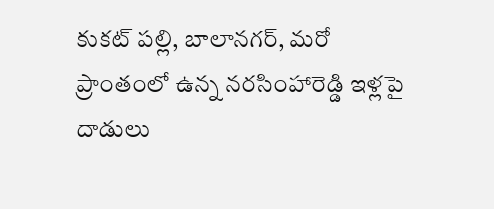కుకట్ పల్లి, బాలానగర్, మరో ప్రాంతంలో ఉన్న నరసింహారెడ్డి ఇళ్లపై దాడులు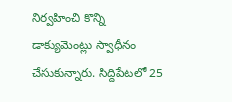నిర్వహించి కొన్ని డాక్యుమెంట్లు స్వాధీనం చేసుకున్నారు. సిద్దిపేటలో 25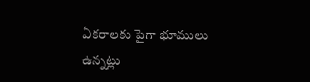ఏకరాలకు పైగా భూములు ఉన్నట్లు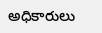అధికారులు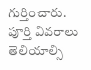గుర్తించారు. పూర్తి వివరాలు తెలియాల్సి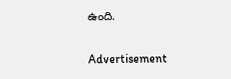ఉంది.

Advertisement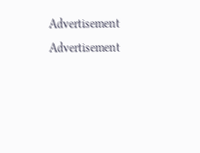Advertisement
Advertisement